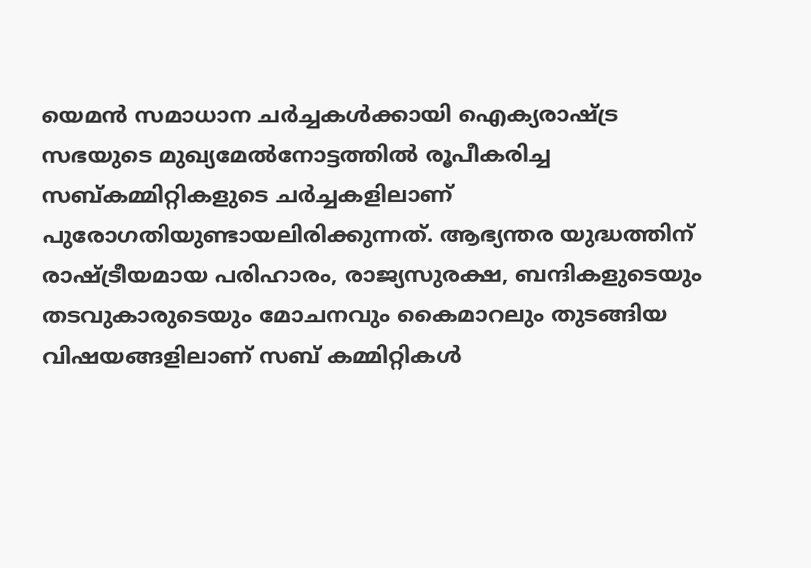യെമന്‍ സമാധാന ചര്‍ച്ചകള്‍ക്കായി ഐക്യരാഷ്ട്ര സഭയുടെ മുഖ്യമേല്‍നോട്ടത്തില്‍ രൂപീകരിച്ച സബ്കമ്മിറ്റികളുടെ ചര്‍ച്ചകളിലാണ് പുരോഗതിയുണ്ടായലിരിക്കുന്നത്. ആഭ്യന്തര യുദ്ധത്തിന് രാഷ്ട്രീയമായ പരിഹാരം, രാജ്യസുരക്ഷ, ബന്ദികളുടെയും തടവുകാരുടെയും മോചനവും കൈമാറലും തുടങ്ങിയ വിഷയങ്ങളിലാണ് സബ് കമ്മിറ്റികള്‍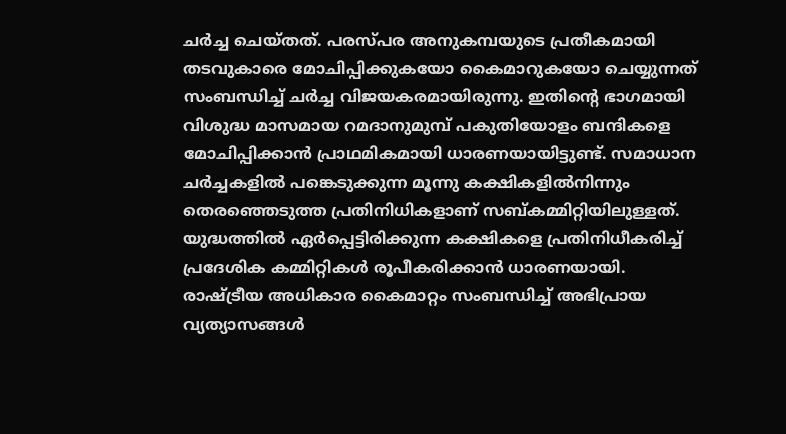ചര്‍ച്ച ചെയ്തത്. പരസ്പര അനുകമ്പയുടെ പ്രതീകമായി തടവുകാരെ മോചിപ്പിക്കുകയോ കൈമാറുകയോ ചെയ്യുന്നത് സംബന്ധിച്ച് ചര്‍ച്ച വിജയകരമായിരുന്നു. ഇതിന്റെ ഭാഗമായി വിശുദ്ധ മാസമായ റമദാനുമുമ്പ് പകുതിയോളം ബന്ദികളെ മോചിപ്പിക്കാന്‍ പ്രാഥമികമായി ധാരണയായിട്ടുണ്ട്. സമാധാന ചര്‍ച്ചകളില്‍ പങ്കെടുക്കുന്ന മൂന്നു കക്ഷികളില്‍നിന്നും തെരഞ്ഞെടുത്ത പ്രതിനിധികളാണ് സബ്കമ്മിറ്റിയിലുള്ളത്. യുദ്ധത്തില്‍ ഏര്‍പ്പെട്ടിരിക്കുന്ന കക്ഷികളെ പ്രതിനിധീകരിച്ച് പ്രദേശിക കമ്മിറ്റികള്‍ രൂപീകരിക്കാന്‍ ധാരണയായി. രാഷ്ട്രീയ അധികാര കൈമാറ്റം സംബന്ധിച്ച് അഭിപ്രായ വ്യത്യാസങ്ങള്‍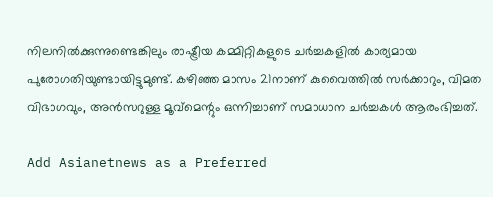നിലനില്‍ക്കുന്നുണ്ടെങ്കിലും രാഷ്ട്രീയ കമ്മിറ്റികളുടെ ചര്‍ച്ചകളില്‍ കാര്യമായ പുരോഗതിയുണ്ടായിട്ടുമുണ്ട്. കഴിഞ്ഞ മാസം 21നാണ് കുവൈത്തില്‍ സര്‍ക്കാറും, വിമത വിഭാഗവും, അന്‍സറുള്ള മൂവ്‌മെന്റും ഒന്നിച്ചാണ് സമാധാന ചര്‍ച്ചകള്‍ ആരംഭിച്ചത്.

Add Asianetnews as a Preferred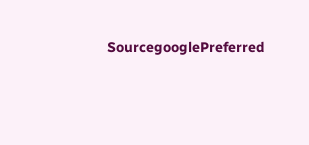SourcegooglePreferred